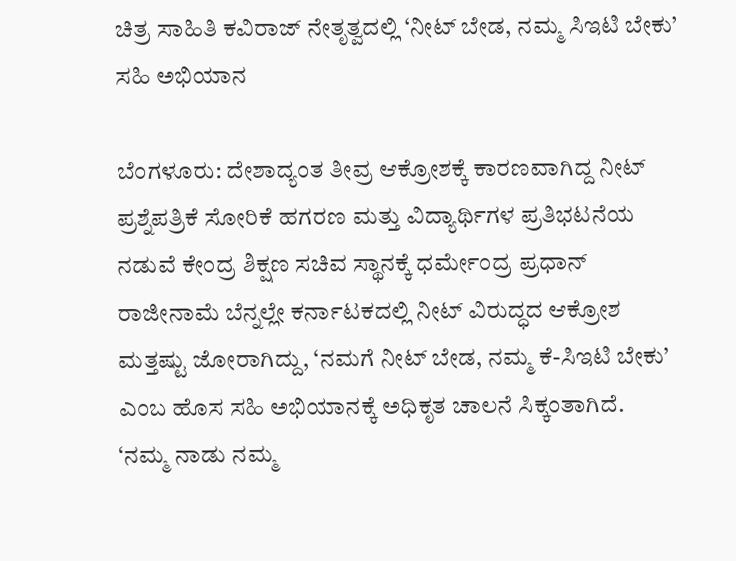ಚಿತ್ರ ಸಾಹಿತಿ ಕವಿರಾಜ್ ನೇತೃತ್ವದಲ್ಲಿ ‘ನೀಟ್ ಬೇಡ, ನಮ್ಮ ಸಿಇಟಿ ಬೇಕು’ ಸಹಿ ಅಭಿಯಾನ

ಬೆಂಗಳೂರು: ದೇಶಾದ್ಯಂತ ತೀವ್ರ ಆಕ್ರೋಶಕ್ಕೆ ಕಾರಣವಾಗಿದ್ದ ನೀಟ್ ಪ್ರಶ್ನೆಪತ್ರಿಕೆ ಸೋರಿಕೆ ಹಗರಣ ಮತ್ತು ವಿದ್ಯಾರ್ಥಿಗಳ ಪ್ರತಿಭಟನೆಯ ನಡುವೆ ಕೇಂದ್ರ ಶಿಕ್ಷಣ ಸಚಿವ ಸ್ಥಾನಕ್ಕೆ ಧರ್ಮೇಂದ್ರ ಪ್ರಧಾನ್ ರಾಜೀನಾಮೆ ಬೆನ್ನಲ್ಲೇ ಕರ್ನಾಟಕದಲ್ಲಿ ನೀಟ್ ವಿರುದ್ಧದ ಆಕ್ರೋಶ ಮತ್ತಷ್ಟು ಜೋರಾಗಿದ್ದು, ‘ನಮಗೆ ನೀಟ್ ಬೇಡ, ನಮ್ಮ ಕೆ-ಸಿಇಟಿ ಬೇಕು’ ಎಂಬ ಹೊಸ ಸಹಿ ಅಭಿಯಾನಕ್ಕೆ ಅಧಿಕೃತ ಚಾಲನೆ ಸಿಕ್ಕಂತಾಗಿದೆ.
‘ನಮ್ಮ ನಾಡು ನಮ್ಮ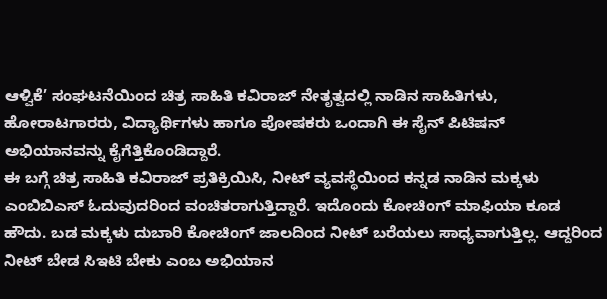ಆಳ್ವಿಕೆ’ ಸಂಘಟನೆಯಿಂದ ಚಿತ್ರ ಸಾಹಿತಿ ಕವಿರಾಜ್ ನೇತೃತ್ವದಲ್ಲಿ ನಾಡಿನ ಸಾಹಿತಿಗಳು, ಹೋರಾಟಗಾರರು, ವಿದ್ಯಾರ್ಥಿಗಳು ಹಾಗೂ ಪೋಷಕರು ಒಂದಾಗಿ ಈ ಸೈನ್ ಪಿಟಿಷನ್ ಅಭಿಯಾನವನ್ನು ಕೈಗೆತ್ತಿಕೊಂಡಿದ್ದಾರೆ.
ಈ ಬಗ್ಗೆ ಚಿತ್ರ ಸಾಹಿತಿ ಕವಿರಾಜ್ ಪ್ರತಿಕ್ರಿಯಿಸಿ, ನೀಟ್ ವ್ಯವಸ್ಥೆಯಿಂದ ಕನ್ನಡ ನಾಡಿನ ಮಕ್ಕಳು ಎಂಬಿಬಿಎಸ್ ಓದುವುದರಿಂದ ವಂಚಿತರಾಗುತ್ತಿದ್ದಾರೆ. ಇದೊಂದು ಕೋಚಿಂಗ್ ಮಾಫಿಯಾ ಕೂಡ ಹೌದು. ಬಡ ಮಕ್ಕಳು ದುಬಾರಿ ಕೋಚಿಂಗ್ ಜಾಲದಿಂದ ನೀಟ್ ಬರೆಯಲು ಸಾಧ್ಯವಾಗುತ್ತಿಲ್ಲ. ಆದ್ದರಿಂದ ನೀಟ್ ಬೇಡ ಸಿಇಟಿ ಬೇಕು ಎಂಬ ಅಭಿಯಾನ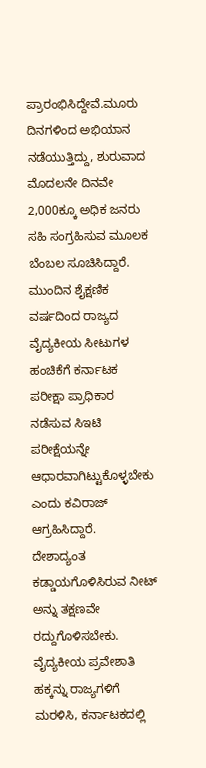ಪ್ರಾರಂಭಿಸಿದ್ದೇವೆ.ಮೂರು ದಿನಗಳಿಂದ ಅಭಿಯಾನ ನಡೆಯುತ್ತಿದ್ದು, ಶುರುವಾದ ಮೊದಲನೇ ದಿನವೇ 2,000ಕ್ಕೂ ಅಧಿಕ ಜನರು ಸಹಿ ಸಂಗ್ರಹಿಸುವ ಮೂಲಕ ಬೆಂಬಲ ಸೂಚಿಸಿದ್ದಾರೆ. ಮುಂದಿನ ಶೈಕ್ಷಣಿಕ ವರ್ಷದಿಂದ ರಾಜ್ಯದ ವೈದ್ಯಕೀಯ ಸೀಟುಗಳ ಹಂಚಿಕೆಗೆ ಕರ್ನಾಟಕ ಪರೀಕ್ಷಾ ಪ್ರಾಧಿಕಾರ ನಡೆಸುವ ಸಿಇಟಿ ಪರೀಕ್ಷೆಯನ್ನೇ ಆಧಾರವಾಗಿಟ್ಟುಕೊಳ್ಳಬೇಕು ಎಂದು ಕವಿರಾಜ್ ಆಗ್ರಹಿಸಿದ್ದಾರೆ.
ದೇಶಾದ್ಯಂತ ಕಡ್ಡಾಯಗೊಳಿಸಿರುವ ನೀಟ್ ಅನ್ನು ತಕ್ಷಣವೇ ರದ್ದುಗೊಳಿಸಬೇಕು. ವೈದ್ಯಕೀಯ ಪ್ರವೇಶಾತಿ ಹಕ್ಕನ್ನು ರಾಜ್ಯಗಳಿಗೆ ಮರಳಿಸಿ, ಕರ್ನಾಟಕದಲ್ಲಿ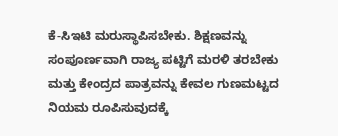ಕೆ-ಸಿಇಟಿ ಮರುಸ್ಥಾಪಿಸಬೇಕು. ಶಿಕ್ಷಣವನ್ನು ಸಂಪೂರ್ಣವಾಗಿ ರಾಜ್ಯ ಪಟ್ಟಿಗೆ ಮರಳಿ ತರಬೇಕು ಮತ್ತು ಕೇಂದ್ರದ ಪಾತ್ರವನ್ನು ಕೇವಲ ಗುಣಮಟ್ಟದ ನಿಯಮ ರೂಪಿಸುವುದಕ್ಕೆ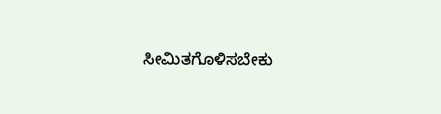ಸೀಮಿತಗೊಳಿಸಬೇಕು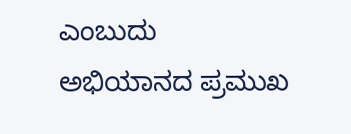ಎಂಬುದು ಅಭಿಯಾನದ ಪ್ರಮುಖ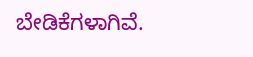ಬೇಡಿಕೆಗಳಾಗಿವೆ.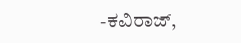-ಕವಿರಾಜ್,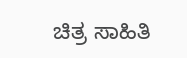ಚಿತ್ರ ಸಾಹಿತಿ